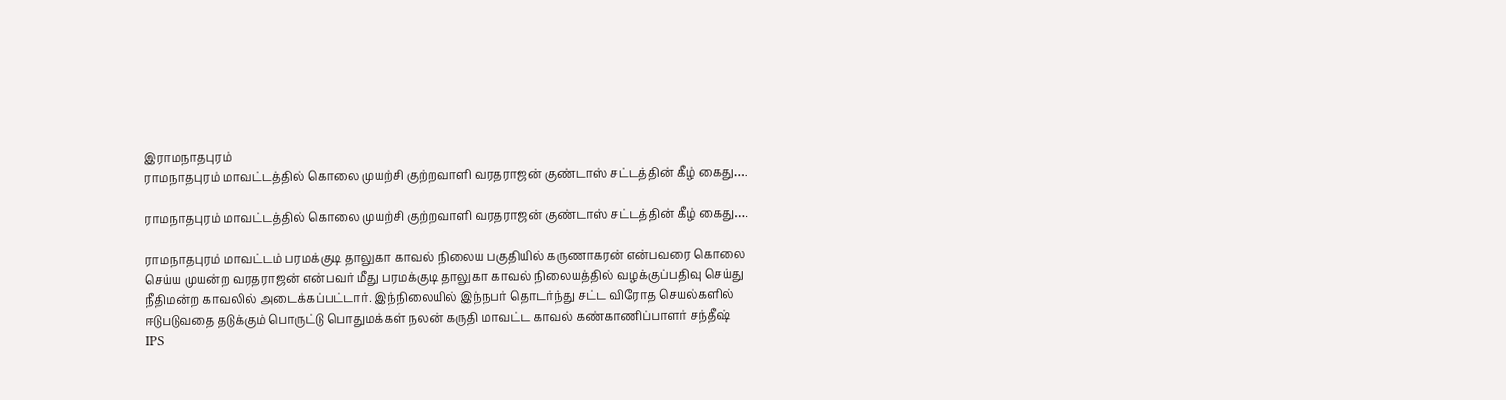இராமநாதபுரம்
ராமநாதபுரம் மாவட்டத்தில் கொலை முயற்சி குற்றவாளி வரதராஜன் குண்டாஸ் சட்டத்தின் கீழ் கைது….

ராமநாதபுரம் மாவட்டத்தில் கொலை முயற்சி குற்றவாளி வரதராஜன் குண்டாஸ் சட்டத்தின் கீழ் கைது….

ராமநாதபுரம் மாவட்டம் பரமக்குடி தாலுகா காவல் நிலைய பகுதியில் கருணாகரன் என்பவரை கொலை செய்ய முயன்ற வரதராஜன் என்பவர் மீது பரமக்குடி தாலுகா காவல் நிலையத்தில் வழக்குப்பதிவு செய்து நீதிமன்ற காவலில் அடைக்கப்பட்டார். இந்நிலையில் இந்நபர் தொடர்ந்து சட்ட விரோத செயல்களில் ஈடுபடுவதை தடுக்கும் பொருட்டு பொதுமக்கள் நலன் கருதி மாவட்ட காவல் கண்காணிப்பாளர் சந்தீஷ் IPS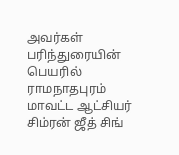அவர்கள் பரிந்துரையின் பெயரில் ராமநாதபுரம் மாவட்ட ஆட்சியர் சிம்ரன் ஜீத் சிங்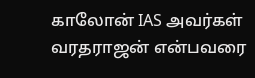காலோன் IAS அவர்கள் வரதராஜன் என்பவரை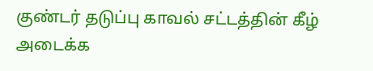குண்டர் தடுப்பு காவல் சட்டத்தின் கீழ் அடைக்க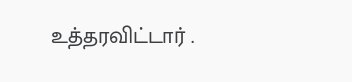உத்தரவிட்டார் .